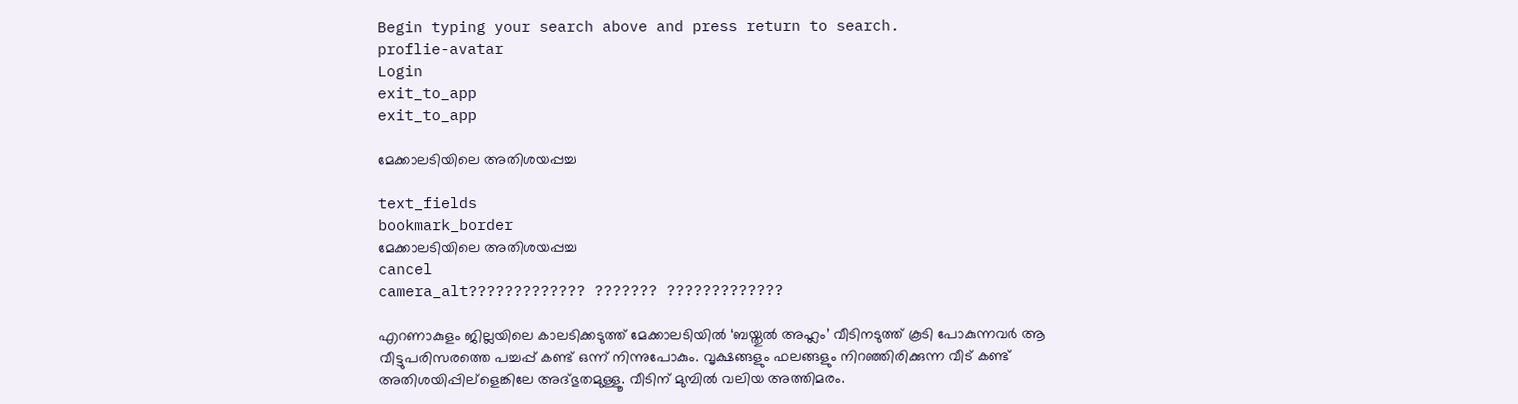Begin typing your search above and press return to search.
proflie-avatar
Login
exit_to_app
exit_to_app

മേക്കാലടിയിലെ അതിശയപ്പച്ച

text_fields
bookmark_border
മേക്കാലടിയിലെ അതിശയപ്പച്ച
cancel
camera_alt????????????? ??????? ?????????????

എറണാകുളം ജില്ലയിലെ കാലടിക്കടുത്ത് മേക്കാലടിയില്‍ ‘ബയ്തുല്‍ അഹ്ലം’ വീടിനടുത്ത് കൂടി പോകുന്നവര്‍ ആ വീട്ടുപരിസരത്തെ പച്ചപ്പ് കണ്ട് ഒന്ന് നിന്നുപോകും. വൃക്ഷങ്ങളും ഫലങ്ങളും നിറഞ്ഞിരിക്കുന്ന വീട് കണ്ട് അതിശയിപ്പില്ളെങ്കിലേ അദ്ഭുതമുള്ളൂ. വീടിന് മുമ്പില്‍ വലിയ അത്തിമരം.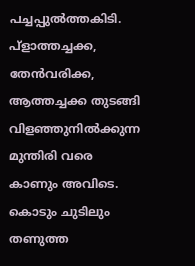പച്ചപ്പുല്‍ത്തകിടി. പ്ളാത്തച്ചക്ക, തേന്‍വരിക്ക, ആത്തച്ചക്ക തുടങ്ങി വിളഞ്ഞുനില്‍ക്കുന്ന മുന്തിരി വരെ കാണും അവിടെ. കൊടും ചുടിലും തണുത്ത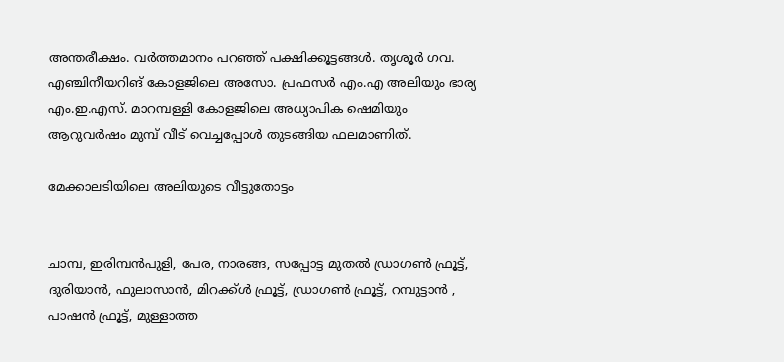അന്തരീക്ഷം. വര്‍ത്തമാനം പറഞ്ഞ് പക്ഷിക്കൂട്ടങ്ങള്‍. തൃശൂര്‍ ഗവ. എഞ്ചിനീയറിങ് കോളജിലെ അസോ. പ്രഫസര്‍ എം.എ അലിയും ഭാര്യ എം.ഇ.എസ്. മാറമ്പള്ളി കോളജിലെ അധ്യാപിക ഷെമിയും ആറുവര്‍ഷം മുമ്പ് വീട് വെച്ചപ്പോള്‍ തുടങ്ങിയ ഫലമാണിത്.

മേക്കാലടിയിലെ അലിയുടെ വീട്ടുതോട്ടം


ചാമ്പ, ഇരിമ്പന്‍പുളി, പേര, നാരങ്ങ, സപ്പോട്ട മുതല്‍ ഡ്രാഗണ്‍ ഫ്രൂട്ട്, ദുരിയാന്‍, ഫുലാസാന്‍, മിറക്ക്ള്‍ ഫ്രൂട്ട്, ഡ്രാഗണ്‍ ഫ്രൂട്ട്, റമ്പുട്ടാന്‍ , പാഷന്‍ ഫ്രൂട്ട്, മുള്ളാത്ത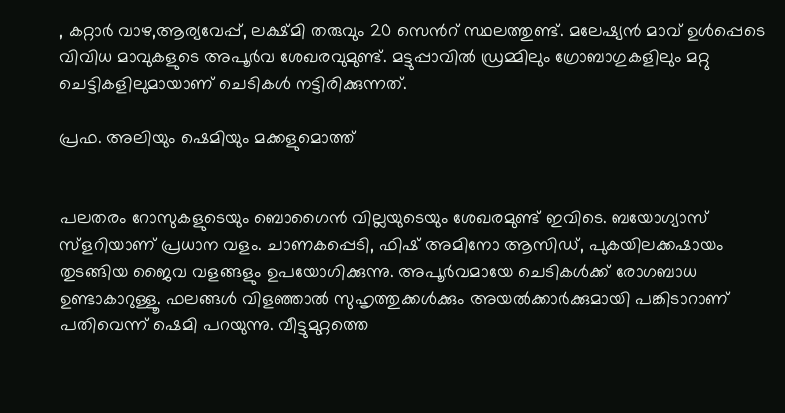, കറ്റാര്‍ വാഴ,ആര്യവേപ്പ്, ലക്ഷ്മി തരുവും 20 സെന്‍റ് സ്ഥലത്തുണ്ട്. മലേഷ്യന്‍ മാവ് ഉള്‍പ്പെടെ വിവിധ മാവുകളുടെ അപൂര്‍വ ശേഖരവുമുണ്ട്. മട്ടുപ്പാവില്‍ ഡ്രമ്മിലും ഗ്രോബാഗുകളിലും മറ്റു ചെട്ടികളിലുമായാണ് ചെടികള്‍ നട്ടിരിക്കുന്നത്.

പ്രഫ. അലിയും ഷെമിയും മക്കളുമൊത്ത്


പലതരം റോസുകളുടെയും ബൊഗൈന്‍ വില്ലയുടെയും ശേഖരമുണ്ട് ഇവിടെ. ബയോഗ്യാസ് സ്ളറിയാണ് പ്രധാന വളം. ചാണകപ്പെടി, ഫിഷ് അമിനോ ആസിഡ്, പുകയിലക്കഷായം തുടങ്ങിയ ജൈവ വളങ്ങളും ഉപയോഗിക്കുന്നു. അപൂര്‍വമായേ ചെടികള്‍ക്ക് രോഗബാധ ഉണ്ടാകാറുള്ളൂ. ഫലങ്ങള്‍ വിളഞ്ഞാല്‍ സുഹൃത്തുക്കള്‍ക്കും അയല്‍ക്കാര്‍ക്കുമായി പങ്കിടാറാണ് പതിവെന്ന് ഷെമി പറയുന്നു. വീട്ടുമുറ്റത്തെ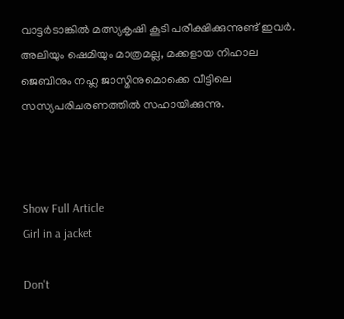വാട്ടര്‍ടാങ്കില്‍ മത്സ്യകൃഷി കൂടി പരീക്ഷിക്കുന്നുണ്ട് ഇവര്‍. അലിയും ഷെമിയും മാത്രമല്ല, മക്കളായ നിഹാല ജെബിനും നഹ്ല ജാസ്മിനുമൊക്കെ വീട്ടിലെ സസ്യപരിചരണത്തില്‍ സഹായിക്കുന്നു.



Show Full Article
Girl in a jacket

Don't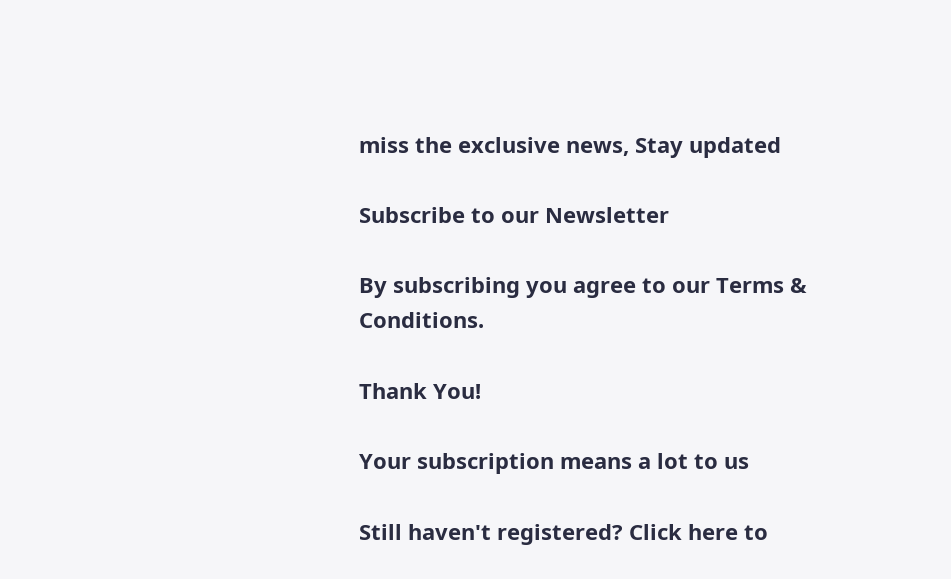miss the exclusive news, Stay updated

Subscribe to our Newsletter

By subscribing you agree to our Terms & Conditions.

Thank You!

Your subscription means a lot to us

Still haven't registered? Click here to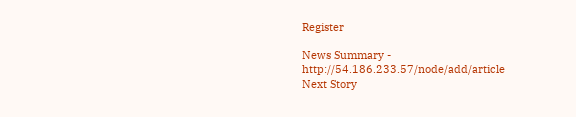Register

News Summary - http://54.186.233.57/node/add/article
Next Story